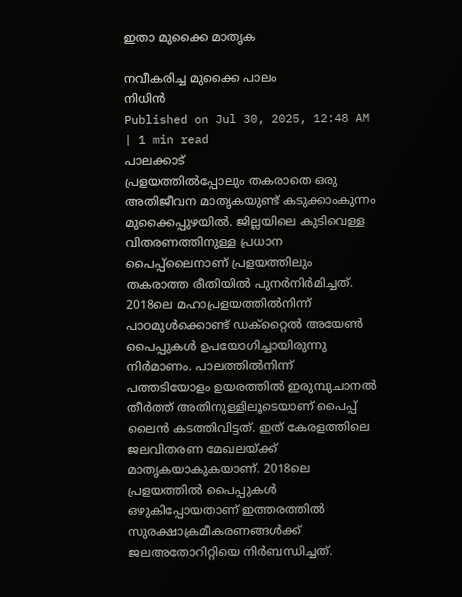ഇതാ മുക്കൈ മാതൃക

നവീകരിച്ച മുക്കൈ പാലം
നിധിൻ
Published on Jul 30, 2025, 12:48 AM | 1 min read
പാലക്കാട്
പ്രളയത്തിൽപ്പോലും തകരാതെ ഒരു അതിജീവന മാതൃകയുണ്ട് കടുക്കാംകുന്നം മുക്കൈപ്പുഴയിൽ. ജില്ലയിലെ കുടിവെള്ള വിതരണത്തിനുള്ള പ്രധാന പൈപ്പ്ലൈനാണ് പ്രളയത്തിലും തകരാത്ത രീതിയിൽ പുനർനിർമിച്ചത്. 2018ലെ മഹാപ്രളയത്തിൽനിന്ന് പാഠമുൾക്കൊണ്ട് ഡക്റ്റൈൽ അയേൺ പൈപ്പുകൾ ഉപയോഗിച്ചായിരുന്നു നിർമാണം. പാലത്തിൽനിന്ന് പത്തടിയോളം ഉയരത്തിൽ ഇരുമ്പുചാനൽ തീർത്ത് അതിനുള്ളിലൂടെയാണ് പൈപ്പ് ലൈൻ കടത്തിവിട്ടത്. ഇത് കേരളത്തിലെ ജലവിതരണ മേഖലയ്ക്ക് മാതൃകയാകുകയാണ്. 2018ലെ പ്രളയത്തിൽ പൈപ്പുകൾ ഒഴുകിപ്പോയതാണ് ഇത്തരത്തിൽ സുരക്ഷാക്രമീകരണങ്ങൾക്ക് ജലഅതോറിറ്റിയെ നിർബന്ധിച്ചത്.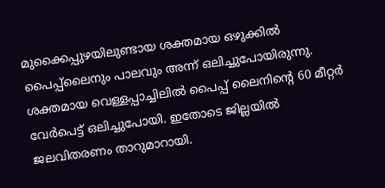മുക്കൈപ്പുഴയിലുണ്ടായ ശക്തമായ ഒഴുക്കിൽ പൈപ്പ്ലൈനും പാലവും അന്ന് ഒലിച്ചുപോയിരുന്നു. ശക്തമായ വെള്ളപ്പാച്ചിലിൽ പൈപ്പ് ലൈനിന്റെ 60 മീറ്റർ വേർപെട്ട് ഒലിച്ചുപോയി. ഇതോടെ ജില്ലയിൽ ജലവിതരണം താറുമാറായി.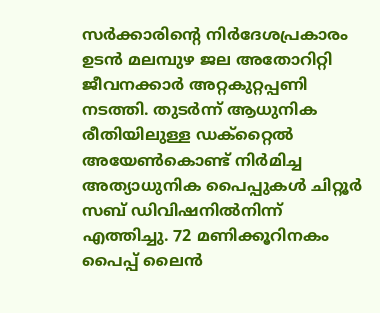സർക്കാരിന്റെ നിർദേശപ്രകാരം ഉടൻ മലമ്പുഴ ജല അതോറിറ്റി ജീവനക്കാർ അറ്റകുറ്റപ്പണി നടത്തി. തുടർന്ന് ആധുനിക രീതിയിലുള്ള ഡക്റ്റൈൽ അയേൺകൊണ്ട് നിർമിച്ച അത്യാധുനിക പൈപ്പുകൾ ചിറ്റൂർ സബ് ഡിവിഷനിൽനിന്ന് എത്തിച്ചു. 72 മണിക്കൂറിനകം പൈപ്പ് ലൈൻ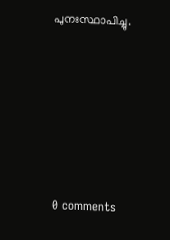പുനഃസ്ഥാപിച്ചു.










0 comments